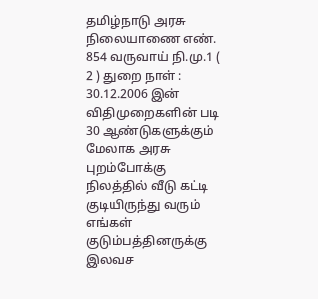தமிழ்நாடு அரசு நிலையாணை எண். 854 வருவாய் நி.மு.1 ( 2 ) துறை நாள் : 30.12.2006 இன் விதிமுறைகளின் படி 30 ஆண்டுகளுக்கும் மேலாக அரசு புறம்போக்கு நிலத்தில் வீடு கட்டி குடியிருந்து வரும் எங்கள் குடும்பத்தினருக்கு இலவச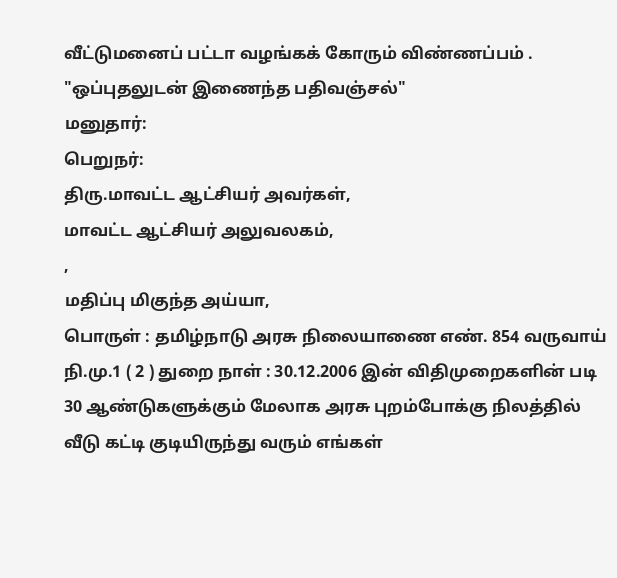வீட்டுமனைப் பட்டா வழங்கக் கோரும் விண்ணப்பம் .
"ஒப்புதலுடன் இணைந்த பதிவஞ்சல்"
மனுதார்:
பெறுநர்:
திரு.மாவட்ட ஆட்சியர் அவர்கள்,
மாவட்ட ஆட்சியர் அலுவலகம்,
,
மதிப்பு மிகுந்த அய்யா,
பொருள் : தமிழ்நாடு அரசு நிலையாணை எண். 854 வருவாய் நி.மு.1 ( 2 ) துறை நாள் : 30.12.2006 இன் விதிமுறைகளின் படி 30 ஆண்டுகளுக்கும் மேலாக அரசு புறம்போக்கு நிலத்தில் வீடு கட்டி குடியிருந்து வரும் எங்கள்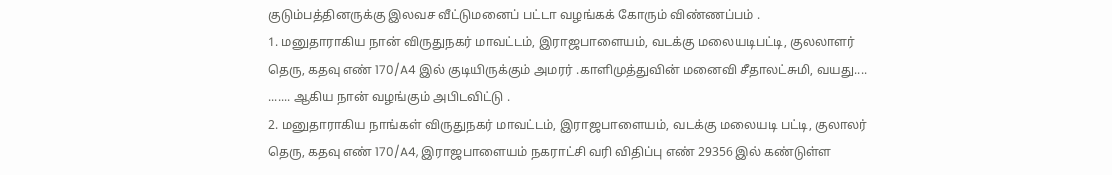குடும்பத்தினருக்கு இலவச வீட்டுமனைப் பட்டா வழங்கக் கோரும் விண்ணப்பம் .
1. மனுதாராகிய நான் விருதுநகர் மாவட்டம், இராஜபாளையம், வடக்கு மலையடிபட்டி, குலலாளர் தெரு, கதவு எண் 170/A4 இல் குடியிருக்கும் அமரர் .காளிமுத்துவின் மனைவி சீதாலட்சுமி, வயது.... ....... ஆகிய நான் வழங்கும் அபிடவிட்டு .
2. மனுதாராகிய நாங்கள் விருதுநகர் மாவட்டம், இராஜபாளையம், வடக்கு மலையடி பட்டி, குலாலர் தெரு, கதவு எண் 170/A4, இராஜபாளையம் நகராட்சி வரி விதிப்பு எண் 29356 இல் கண்டுள்ள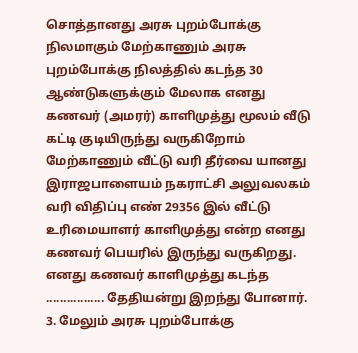சொத்தானது அரசு புறம்போக்கு நிலமாகும் மேற்காணும் அரசு புறம்போக்கு நிலத்தில் கடந்த 30 ஆண்டுகளுக்கும் மேலாக எனது கணவர் (அமரர்) காளிமுத்து மூலம் வீடு கட்டி குடியிருந்து வருகிறோம் மேற்காணும் வீட்டு வரி தீர்வை யானது இராஜபாளையம் நகராட்சி அலுவலகம் வரி விதிப்பு எண் 29356 இல் வீட்டு உரிமையாளர் காளிமுத்து என்ற எனது கணவர் பெயரில் இருந்து வருகிறது. எனது கணவர் காளிமுத்து கடந்த ................. தேதியன்று இறந்து போனார்.
3. மேலும் அரசு புறம்போக்கு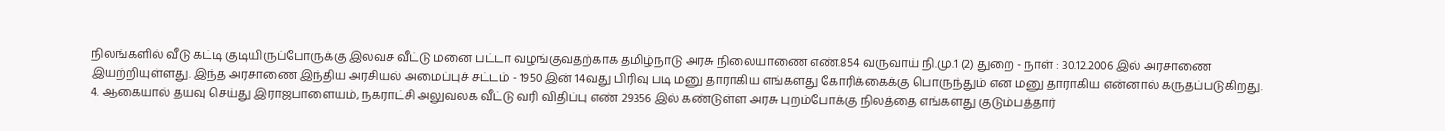நிலங்களில் வீடு கட்டி குடியிருப்போருக்கு இலவச வீட்டு மனை பட்டா வழங்குவதற்காக தமிழ்நாடு அரசு நிலையாணை எண்.854 வருவாய் நி.மு.1 (2) துறை - நாள் : 30.12.2006 இல் அரசாணை இயற்றியுள்ளது. இந்த அரசாணை இந்திய அரசியல் அமைப்புச் சட்டம் - 1950 இன் 14வது பிரிவு படி மனு தாராகிய எங்களது கோரிக்கைக்கு பொருந்தும் என மனு தாராகிய என்னால் கருதப்படுகிறது.
4. ஆகையால் தயவு செய்து இராஜபாளையம், நகராட்சி அலுவலக வீட்டு வரி விதிப்பு எண் 29356 இல் கண்டுள்ள அரசு புறம்போக்கு நிலத்தை எங்களது குடும்பத்தார்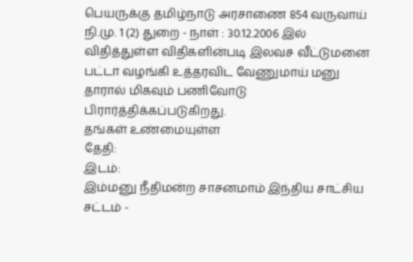பெயருக்கு தமிழ்நாடு அரசாணை 854 வருவாய் நி.மு. 1 (2) துறை - நாள் : 30.12.2006 இல் விதித்துள்ள விதிகளின்படி இலவச வீட்டுமனை பட்டா வழங்கி உத்தரவிட வேணுமாய் மனு தாரால் மிகவும் பணிவோடு பிரார்த்திக்கப்படுகிறது.
தங்கள் உண்மையுள்ள
தேதி:
இடம்:
இம்மனு நீதிமன்ற சாசனமாம் இந்திய சாட்சிய சட்டம் -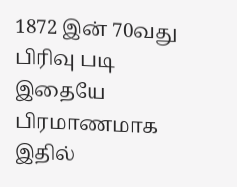1872 இன் 70வது பிரிவு படி இதையே பிரமாணமாக இதில்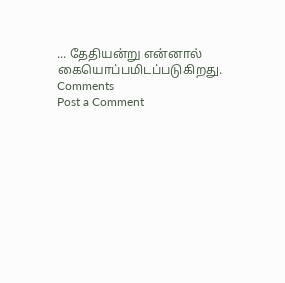... தேதியன்று என்னால் கையொப்பமிடப்படுகிறது.
Comments
Post a Comment